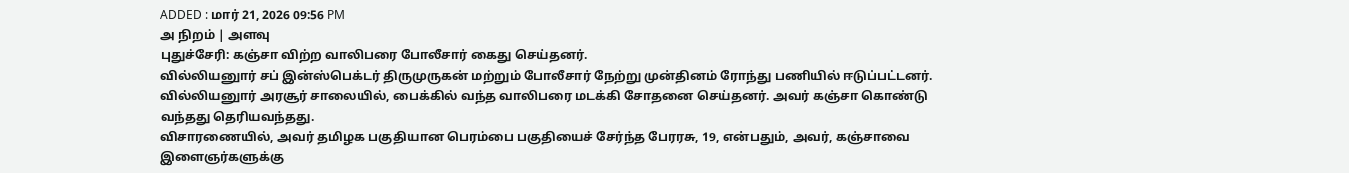ADDED : மார் 21, 2026 09:56 PM
அ நிறம் | அளவு
புதுச்சேரி: கஞ்சா விற்ற வாலிபரை போலீசார் கைது செய்தனர்.
வில்லியனுார் சப் இன்ஸ்பெக்டர் திருமுருகன் மற்றும் போலீசார் நேற்று முன்தினம் ரோந்து பணியில் ஈடுப்பட்டனர். வில்லியனுார் அரசூர் சாலையில், பைக்கில் வந்த வாலிபரை மடக்கி சோதனை செய்தனர். அவர் கஞ்சா கொண்டு வந்தது தெரியவந்தது.
விசாரணையில், அவர் தமிழக பகுதியான பெரம்பை பகுதியைச் சேர்ந்த பேரரசு, 19, என்பதும், அவர், கஞ்சாவை இளைஞர்களுக்கு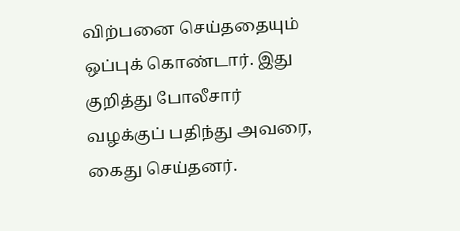விற்பனை செய்ததையும் ஒப்புக் கொண்டார். இது குறித்து போலீசார் வழக்குப் பதிந்து அவரை, கைது செய்தனர்.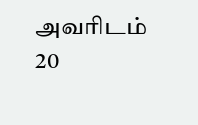அவரிடம் 20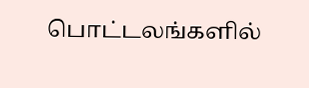பொட்டலங்களில்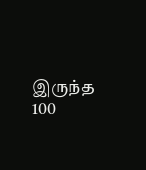இருந்த 100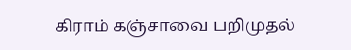கிராம் கஞ்சாவை பறிமுதல்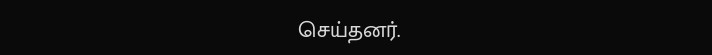செய்தனர்.